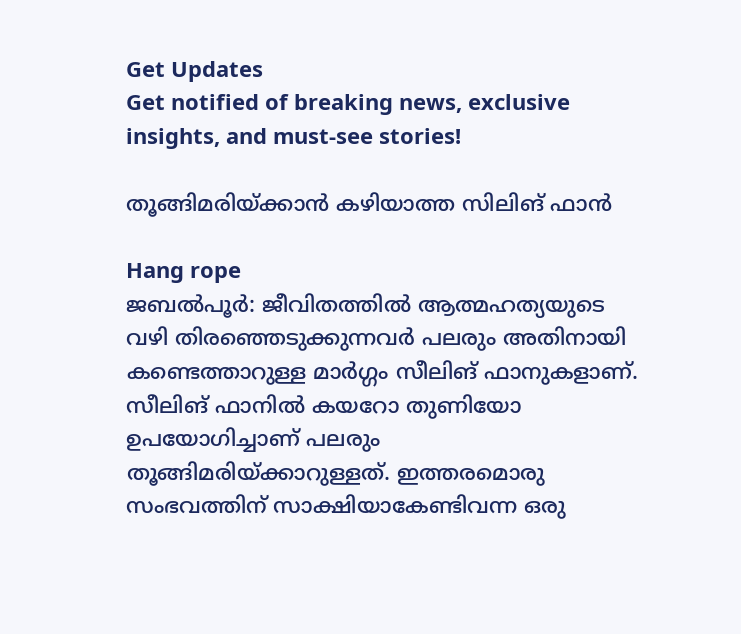Get Updates
Get notified of breaking news, exclusive insights, and must-see stories!

തൂങ്ങിമരിയ്ക്കാന്‍ കഴിയാത്ത സിലിങ് ഫാന്‍

Hang rope
ജബല്‍പൂര്‍: ജീവിതത്തില്‍ ആത്മഹത്യയുടെ വഴി തിരഞ്ഞെടുക്കുന്നവര്‍ പലരും അതിനായി കണ്ടെത്താറുള്ള മാര്‍ഗ്ഗം സീലിങ് ഫാനുകളാണ്. സീലിങ് ഫാനില്‍ കയറോ തുണിയോ ഉപയോഗിച്ചാണ് പലരും തൂങ്ങിമരിയ്ക്കാറുള്ളത്. ഇത്തരമൊരു സംഭവത്തിന് സാക്ഷിയാകേണ്ടിവന്ന ഒരു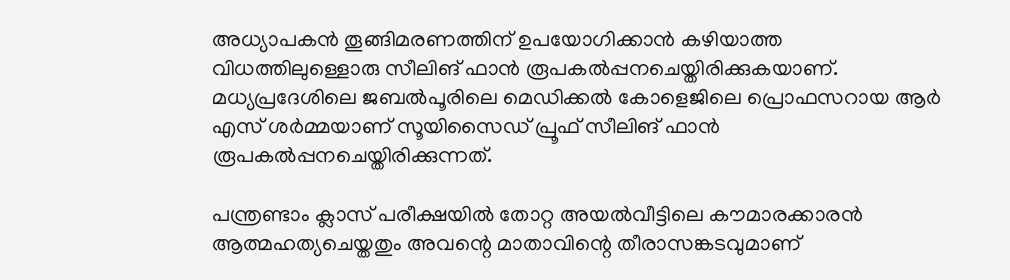അധ്യാപകന്‍ തൂങ്ങിമരണത്തിന് ഉപയോഗിക്കാന്‍ കഴിയാത്ത വിധത്തിലുള്ളൊരു സീലിങ് ഫാന്‍ രൂപകല്‍പ്പനചെയ്തിരിക്കുകയാണ്. മധ്യപ്രദേശിലെ ജബല്‍പൂരിലെ മെഡിക്കല്‍ കോളെജിലെ പ്രൊഫസറായ ആര്‍ എസ് ശര്‍മ്മയാണ് സൂയിസൈഡ് പ്രൂഫ് സീലിങ് ഫാന്‍ രൂപകല്‍പ്പനചെയ്തിരിക്കുന്നത്.

പന്ത്രണ്ടാം ക്ലാസ് പരീക്ഷയില്‍ തോറ്റ അയല്‍വീട്ടിലെ കൗമാരക്കാരന്‍ ആത്മഹത്യചെയ്തതും അവന്റെ മാതാവിന്റെ തീരാസങ്കടവുമാണ്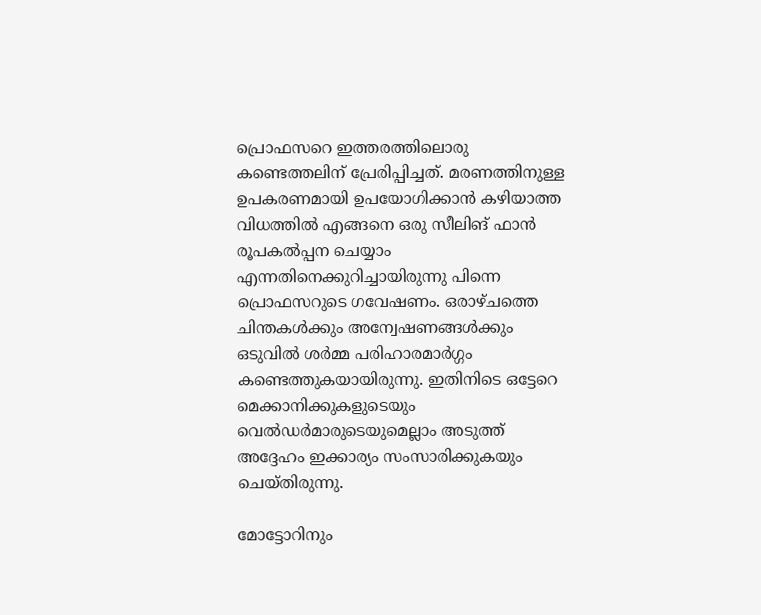പ്രൊഫസറെ ഇത്തരത്തിലൊരു കണ്ടെത്തലിന് പ്രേരിപ്പിച്ചത്. മരണത്തിനുള്ള ഉപകരണമായി ഉപയോഗിക്കാന്‍ കഴിയാത്ത വിധത്തില്‍ എങ്ങനെ ഒരു സീലിങ് ഫാന്‍ രൂപകല്‍പ്പന ചെയ്യാം എന്നതിനെക്കുറിച്ചായിരുന്നു പിന്നെ പ്രൊഫസറുടെ ഗവേഷണം. ഒരാഴ്ചത്തെ ചിന്തകള്‍ക്കും അന്വേഷണങ്ങള്‍ക്കും ഒടുവില്‍ ശര്‍മ്മ പരിഹാരമാര്‍ഗ്ഗം കണ്ടെത്തുകയായിരുന്നു. ഇതിനിടെ ഒട്ടേറെ മെക്കാനിക്കുകളുടെയും വെല്‍ഡര്‍മാരുടെയുമെല്ലാം അടുത്ത് അദ്ദേഹം ഇക്കാര്യം സംസാരിക്കുകയും ചെയ്തിരുന്നു.

മോട്ടോറിനും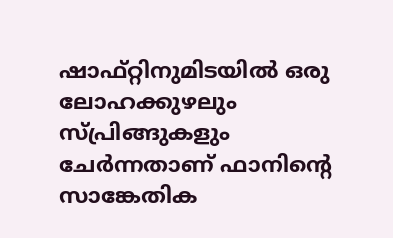ഷാഫ്റ്റിനുമിടയില്‍ ഒരു ലോഹക്കുഴലും സ്പ്രിങ്ങുകളും ചേര്‍ന്നതാണ് ഫാനിന്റെ സാങ്കേതിക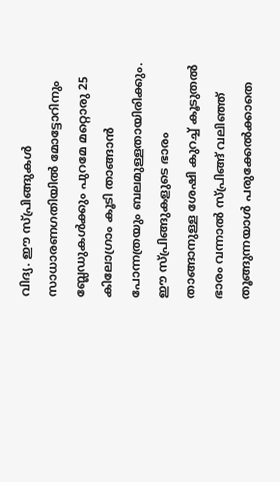വിദ്യ. ഈ സ്പ്രിങ്ങുകള്‍ സാധാരണഗതിയില്‍ മോട്ടോറിനും ബ്ലേഡുകള്‍ക്കും പുറമേ മറ്റൊരു 25 കിലോഗ്രാം കൂടി താങ്ങാന്‍ പോന്നത്രയും ബലമുള്ളതായിരിക്കും. ഈ സ്പ്രിങ്ങുകളുടെ ഭാരം താങ്ങാനുള്ള ശേഷി കുറച്ച് കൂടുതല്‍ ഭാരം വന്നാല്‍ സ്പ്രിങ്ങ് വലിഞ്ഞ് തൂങ്ങുന്നയാള്‍ പരുക്കേല്‍ക്കാതെ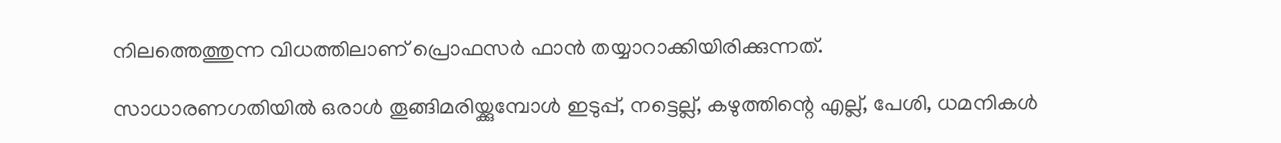നിലത്തെത്തുന്ന വിധത്തിലാണ് പ്രൊഫസര്‍ ഫാന്‍ തയ്യാറാക്കിയിരിക്കുന്നത്.

സാധാരണഗതിയില്‍ ഒരാള്‍ തൂങ്ങിമരിയ്ക്കുമ്പോള്‍ ഇടുപ്പ്, നട്ടെല്ല്, കഴുത്തിന്റെ എല്ല്, പേശി, ധമനികള്‍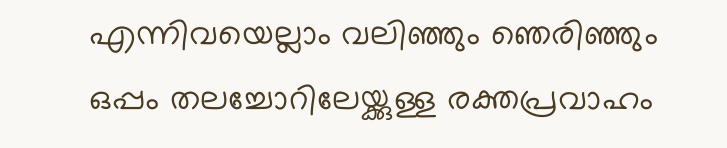എന്നിവയെല്ലാം വലിഞ്ഞും ഞെരിഞ്ഞും ഒപ്പം തലച്ചോറിലേയ്ക്കുള്ള രക്തപ്രവാഹം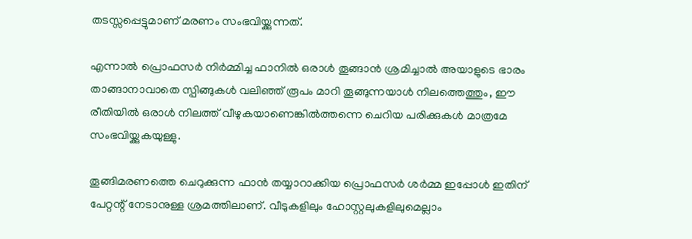തടസ്സപ്പെട്ടുമാണ് മരണം സംഭവിയ്ക്കുന്നത്.

എന്നാല്‍ പ്രൊഫസര്‍ നിര്‍മ്മിച്ച ഫാനില്‍ ഒരാള്‍ തൂങ്ങാന്‍ ശ്രമിച്ചാല്‍ അയാളുടെ ഭാരം താങ്ങാനാവാതെ സ്പിങ്ങുകള്‍ വലിഞ്ഞ് രൂപം മാറി തൂങ്ങുന്നയാള്‍ നിലത്തെത്തും, ഈ രീതിയില്‍ ഒരാള്‍ നിലത്ത് വീഴുകയാണെങ്കില്‍ത്തന്നെ ചെറിയ പരിക്കുകള്‍ മാത്രമേ സംഭവിയ്ക്കുകയുള്ളു.

തൂങ്ങിമരണത്തെ ചെറുക്കുന്ന ഫാന്‍ തയ്യാറാക്കിയ പ്രൊഫസര്‍ ശര്‍മ്മ ഇപ്പോള്‍ ഇതിന് പേറ്റന്റ് നേടാനുള്ള ശ്രമത്തിലാണ്. വീടുകളിലും ഹോസ്റ്റലുകളിലുമെല്ലാം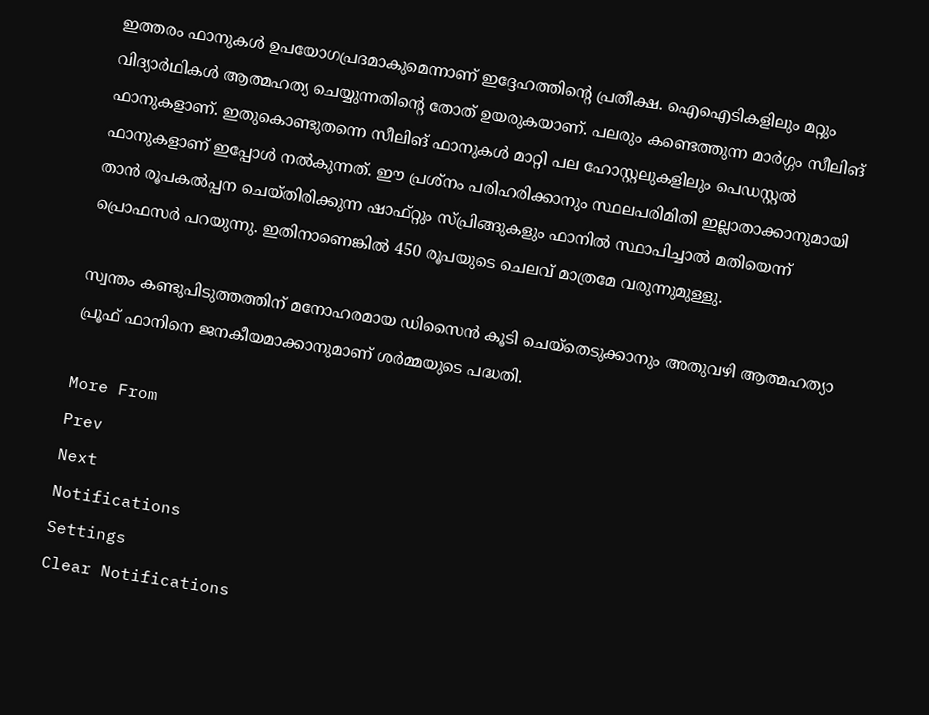ഇത്തരം ഫാനുകള്‍ ഉപയോഗപ്രദമാകുമെന്നാണ് ഇദ്ദേഹത്തിന്റെ പ്രതീക്ഷ. ഐഐടികളിലും മറ്റും വിദ്യാര്‍ഥികള്‍ ആത്മഹത്യ ചെയ്യുന്നതിന്റെ തോത് ഉയരുകയാണ്. പലരും കണ്ടെത്തുന്ന മാര്‍ഗ്ഗം സീലിങ് ഫാനുകളാണ്. ഇതുകൊണ്ടുതന്നെ സീലിങ് ഫാനുകള്‍ മാറ്റി പല ഹോസ്റ്റലുകളിലും പെഡസ്റ്റല്‍ ഫാനുകളാണ് ഇപ്പോള്‍ നല്‍കുന്നത്. ഈ പ്രശ്‌നം പരിഹരിക്കാനും സ്ഥലപരിമിതി ഇല്ലാതാക്കാനുമായി താന്‍ രൂപകല്‍പ്പന ചെയ്തിരിക്കുന്ന ഷാഫ്റ്റും സ്പ്രിങ്ങുകളും ഫാനില്‍ സ്ഥാപിച്ചാല്‍ മതിയെന്ന് പ്രൊഫസര്‍ പറയുന്നു. ഇതിനാണെങ്കില്‍ 450 രൂപയുടെ ചെലവ് മാത്രമേ വരുന്നുമുള്ളു.

സ്വന്തം കണ്ടുപിടുത്തത്തിന് മനോഹരമായ ഡിസൈന്‍ കൂടി ചെയ്‌തെടുക്കാനും അതുവഴി ആത്മഹത്യാ പ്രൂഫ് ഫാനിനെ ജനകീയമാക്കാനുമാണ് ശര്‍മ്മയുടെ പദ്ധതി.

More From
Prev
Next
Notifications
Settings
Clear Notifications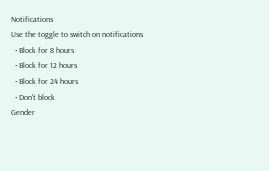Notifications
Use the toggle to switch on notifications
  • Block for 8 hours
  • Block for 12 hours
  • Block for 24 hours
  • Don't block
Gender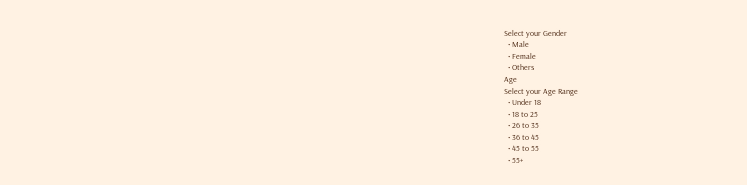Select your Gender
  • Male
  • Female
  • Others
Age
Select your Age Range
  • Under 18
  • 18 to 25
  • 26 to 35
  • 36 to 45
  • 45 to 55
  • 55+